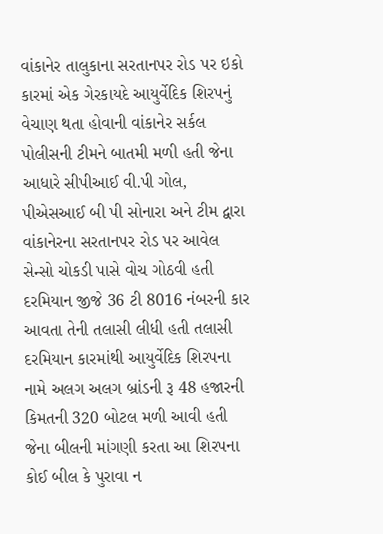વાંકાનેર તાલુકાના સરતાનપર રોડ પર ઇકો કારમાં એક ગેરકાયદે આયુર્વેદિક શિરપનું વેચાણ થતા હોવાની વાંકાનેર સર્કલ પોલીસની ટીમને બાતમી મળી હતી જેના આધારે સીપીઆઈ વી.પી ગોલ, પીએસઆઈ બી પી સોનારા અને ટીમ દ્વારા વાંકાનેરના સરતાનપર રોડ પર આવેલ સેન્સો ચોકડી પાસે વોચ ગોઠવી હતી દરમિયાન જીજે 36 ટી 8016 નંબરની કાર આવતા તેની તલાસી લીધી હતી તલાસી દરમિયાન કારમાંથી આયુર્વેદિક શિરપના નામે અલગ અલગ બ્રાંડની રૂ 48 હજારની કિમતની 320 બોટલ મળી આવી હતી જેના બીલની માંગણી કરતા આ શિરપના કોઈ બીલ કે પુરાવા ન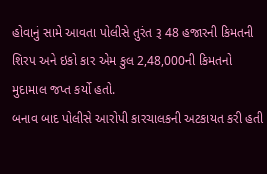હોવાનું સામે આવતા પોલીસે તુરંત રૂ 48 હજારની કિમતની શિરપ અને ઇકો કાર એમ કુલ 2,48,000ની કિમતનો મુદામાલ જપ્ત કર્યો હતો.
બનાવ બાદ પોલીસે આરોપી કારચાલકની અટકાયત કરી હતી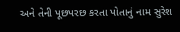અને તેની પૂછપરછ કરતા પોતાનું નામ સુરેશ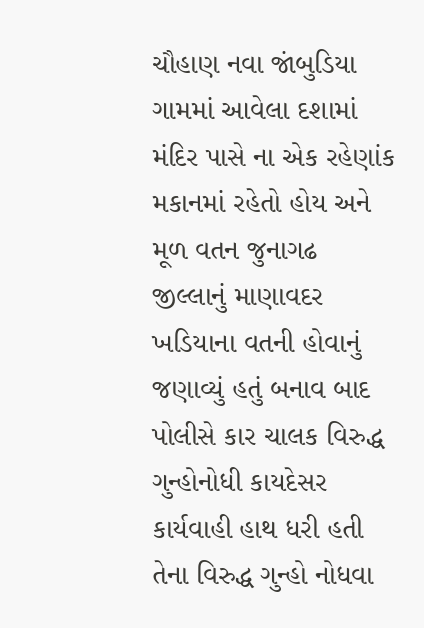ચૌહાણ નવા જાંબુડિયા ગામમાં આવેલા દશામાં મંદિર પાસે ના એક રહેણાંક મકાનમાં રહેતો હોય અને મૂળ વતન જુનાગઢ જીલ્લાનું માણાવદર ખડિયાના વતની હોવાનું જણાવ્યું હતું બનાવ બાદ પોલીસે કાર ચાલક વિરુદ્ધ ગુન્હોનોધી કાયદેસર કાર્યવાહી હાથ ધરી હતી તેના વિરુદ્ધ ગુન્હો નોધવા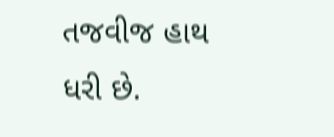તજવીજ હાથ ધરી છે.